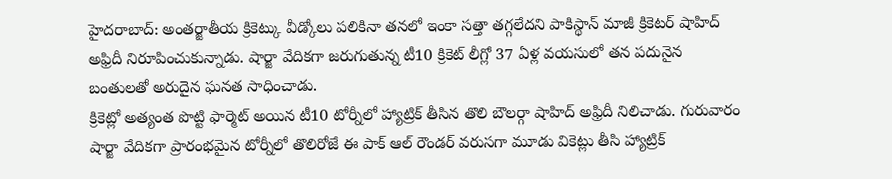హైదరాబాద్: అంతర్జాతీయ క్రికెట్కు వీడ్కోలు పలికినా తనలో ఇంకా సత్తా తగ్గలేదని పాకిస్థాన్ మాజీ క్రికెటర్ షాహిద్ అఫ్రిదీ నిరూపించుకున్నాడు. షార్జా వేదికగా జరుగుతున్న టీ10 క్రికెట్ లీగ్లో 37 ఏళ్ల వయసులో తన పదునైన బంతులతో అరుదైన ఘనత సాధించాడు.
క్రికెట్లో అత్యంత పొట్టి ఫార్మెట్ అయిన టీ10 టోర్నీలో హ్యాట్రిక్ తీసిన తొలి బౌలర్గా షాహిద్ అఫ్రిదీ నిలిచాడు. గురువారం షార్జా వేదికగా ప్రారంభమైన టోర్నీలో తొలిరోజే ఈ పాక్ ఆల్ రౌండర్ వరుసగా మూడు వికెట్లు తీసి హ్యాట్రిక్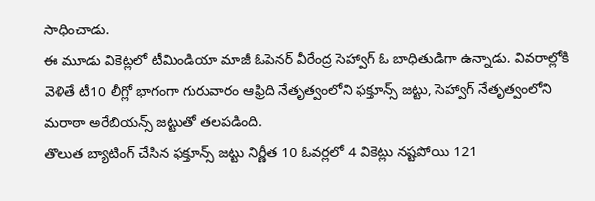సాధించాడు.
ఈ మూడు వికెట్లలో టీమిండియా మాజీ ఓపెనర్ వీరేంద్ర సెహ్వాగ్ ఓ బాధితుడిగా ఉన్నాడు. వివరాల్లోకి వెళితే టీ10 లీగ్లో భాగంగా గురువారం ఆఫ్రిది నేతృత్వంలోని ఫక్తూన్స్ జట్టు, సెహ్వాగ్ నేతృత్వంలోని మరాఠా అరేబియన్స్ జట్టుతో తలపడింది.
తొలుత బ్యాటింగ్ చేసిన ఫక్తూన్స్ జట్టు నిర్ణీత 10 ఓవర్లలో 4 వికెట్లు నష్టపోయి 121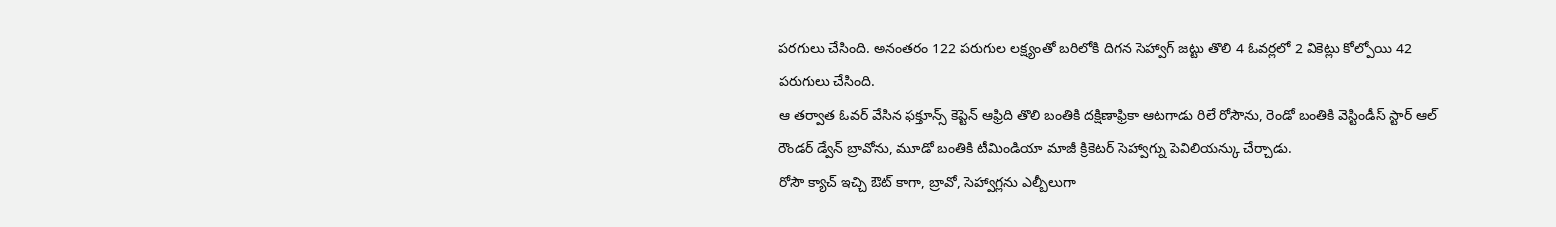పరగులు చేసింది. అనంతరం 122 పరుగుల లక్ష్యంతో బరిలోకి దిగన సెహ్వాగ్ జట్టు తొలి 4 ఓవర్లలో 2 వికెట్లు కోల్పోయి 42 పరుగులు చేసింది.
ఆ తర్వాత ఓవర్ వేసిన ఫక్తూన్స్ కెప్టెన్ ఆఫ్రిది తొలి బంతికి దక్షిణాఫ్రికా ఆటగాడు రిలే రోసౌను, రెండో బంతికి వెస్టిండీస్ స్టార్ ఆల్ రౌండర్ డ్వేన్ బ్రావోను, మూడో బంతికి టీమిండియా మాజీ క్రికెటర్ సెహ్వాగ్ను పెవిలియన్కు చేర్చాడు.
రోసౌ క్యాచ్ ఇచ్చి ఔట్ కాగా, బ్రావో, సెహ్వాగ్లను ఎల్బీలుగా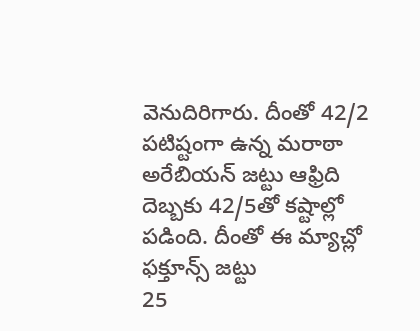వెనుదిరిగారు. దీంతో 42/2 పటిష్టంగా ఉన్న మరాఠా అరేబియన్ జట్టు ఆఫ్రిది దెబ్బకు 42/5తో కష్టాల్లో పడింది. దీంతో ఈ మ్యాచ్లో ఫక్తూన్స్ జట్టు
25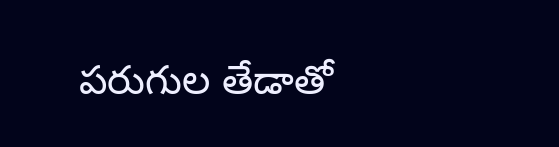పరుగుల తేడాతో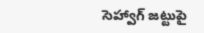సెహ్వాగ్ జట్టుపై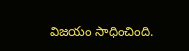విజయం సాధించింది.